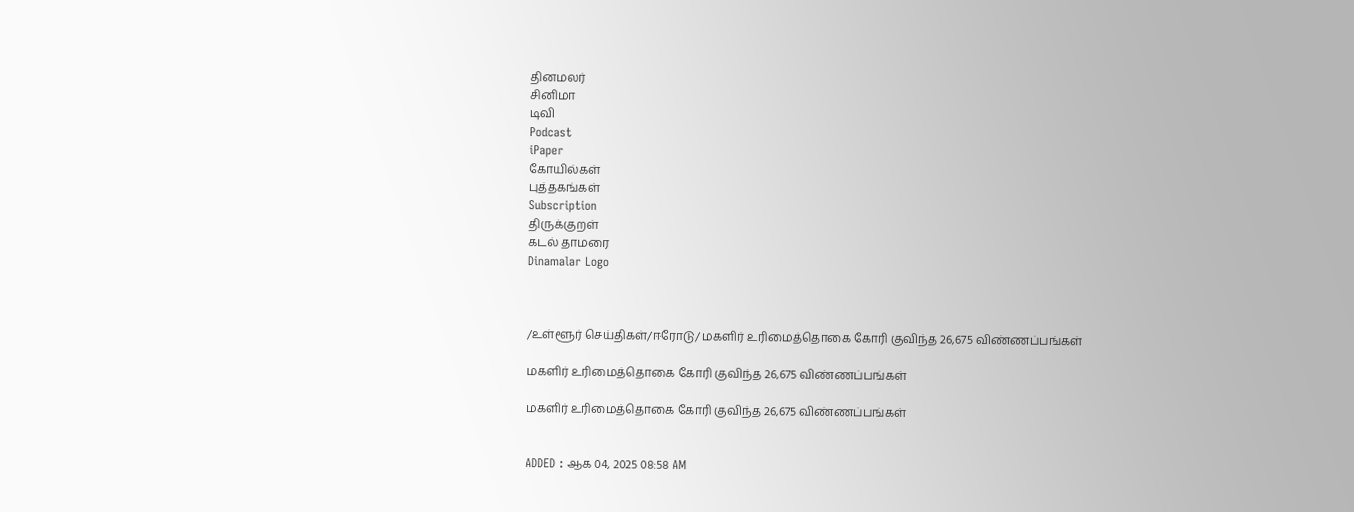தினமலர்
சினிமா
டிவி
Podcast
iPaper
கோயில்கள்
புத்தகங்கள்
Subscription
திருக்குறள்
கடல் தாமரை
Dinamalar Logo



/உள்ளூர் செய்திகள்/ஈரோடு/ மகளிர் உரிமைத்தொகை கோரி குவிந்த 26,675 விண்ணப்பங்கள்

மகளிர் உரிமைத்தொகை கோரி குவிந்த 26,675 விண்ணப்பங்கள்

மகளிர் உரிமைத்தொகை கோரி குவிந்த 26,675 விண்ணப்பங்கள்


ADDED : ஆக 04, 2025 08:58 AM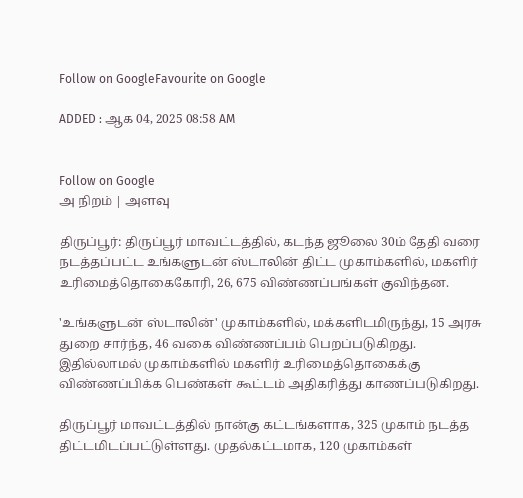Follow on GoogleFavourite on Google

ADDED : ஆக 04, 2025 08:58 AM


Follow on Google
அ நிறம் | அளவு

திருப்பூர்: திருப்பூர் மாவட்டத்தில், கடந்த ஜூலை 30ம் தேதி வரை நடத்தப்பட்ட உங்களுடன் ஸ்டாலின் திட்ட முகாம்களில், மகளிர் உரிமைத்தொகைகோரி, 26, 675 விண்ணப்பங்கள் குவிந்தன.

'உங்களுடன் ஸ்டாலின்' முகாம்களில், மக்களிடமிருந்து, 15 அரசு துறை சார்ந்த, 46 வகை விண்ணப்பம் பெறப்படுகிறது. இதில்லாமல் முகாம்களில் மகளிர் உரிமைத்தொகைக்கு விண்ணப்பிக்க பெண்கள் கூட்டம் அதிகரித்து காணப்படுகிறது.

திருப்பூர் மாவட்டத்தில் நான்கு கட்டங்களாக, 325 முகாம் நடத்த திட்டமிடப்பட்டுள்ளது. முதல்கட்டமாக, 120 முகாம்கள்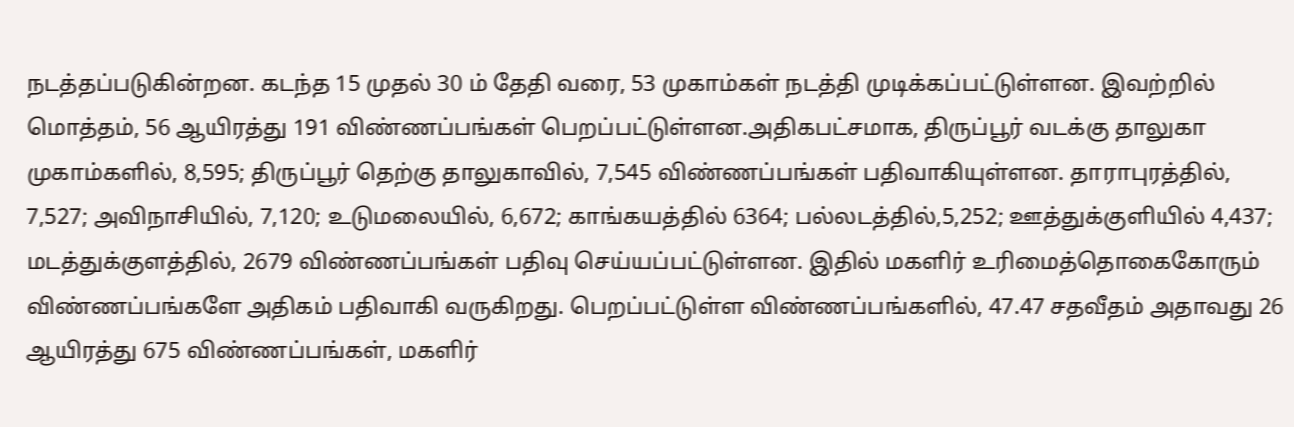நடத்தப்படுகின்றன. கடந்த 15 முதல் 30 ம் தேதி வரை, 53 முகாம்கள் நடத்தி முடிக்கப்பட்டுள்ளன. இவற்றில் மொத்தம், 56 ஆயிரத்து 191 விண்ணப்பங்கள் பெறப்பட்டுள்ளன.அதிகபட்சமாக, திருப்பூர் வடக்கு தாலுகா முகாம்களில், 8,595; திருப்பூர் தெற்கு தாலுகாவில், 7,545 விண்ணப்பங்கள் பதிவாகியுள்ளன. தாராபுரத்தில், 7,527; அவிநாசியில், 7,120; உடுமலையில், 6,672; காங்கயத்தில் 6364; பல்லடத்தில்,5,252; ஊத்துக்குளியில் 4,437; மடத்துக்குளத்தில், 2679 விண்ணப்பங்கள் பதிவு செய்யப்பட்டுள்ளன. இதில் மகளிர் உரிமைத்தொகைகோரும் விண்ணப்பங்களே அதிகம் பதிவாகி வருகிறது. பெறப்பட்டுள்ள விண்ணப்பங்களில், 47.47 சதவீதம் அதாவது 26 ஆயிரத்து 675 விண்ணப்பங்கள், மகளிர்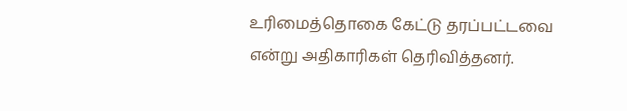உரிமைத்தொகை கேட்டு தரப்பட்டவை என்று அதிகாரிகள் தெரிவித்தனர்.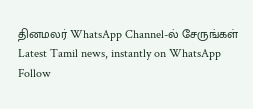தினமலர் WhatsApp Channel-ல் சேருங்கள்
Latest Tamil news, instantly on WhatsApp
Follow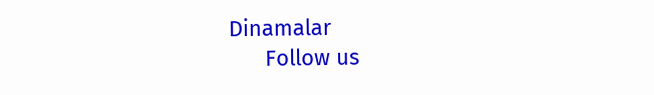Dinamalar
      Follow us